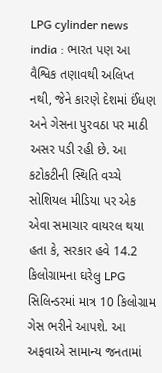LPG cylinder news india : ભારત પણ આ વૈશ્વિક તણાવથી અલિપ્ત નથી, જેને કારણે દેશમાં ઈંધણ અને ગેસના પુરવઠા પર માઠી અસર પડી રહી છે. આ કટોકટીની સ્થિતિ વચ્ચે સોશિયલ મીડિયા પર એક એવા સમાચાર વાયરલ થયા હતા કે, સરકાર હવે 14.2 કિલોગ્રામના ઘરેલુ LPG સિલિન્ડરમાં માત્ર 10 કિલોગ્રામ ગેસ ભરીને આપશે. આ અફવાએ સામાન્ય જનતામાં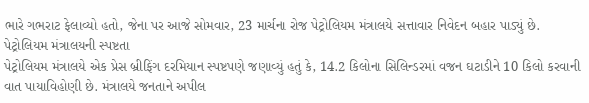ભારે ગભરાટ ફેલાવ્યો હતો, જેના પર આજે સોમવાર, 23 માર્ચના રોજ પેટ્રોલિયમ મંત્રાલયે સત્તાવાર નિવેદન બહાર પાડ્યું છે.
પેટ્રોલિયમ મંત્રાલયની સ્પષ્ટતા
પેટ્રોલિયમ મંત્રાલયે એક પ્રેસ બ્રીફિંગ દરમિયાન સ્પષ્ટપણે જણાવ્યું હતું કે, 14.2 કિલોના સિલિન્ડરમાં વજન ઘટાડીને 10 કિલો કરવાની વાત પાયાવિહોણી છે. મંત્રાલયે જનતાને અપીલ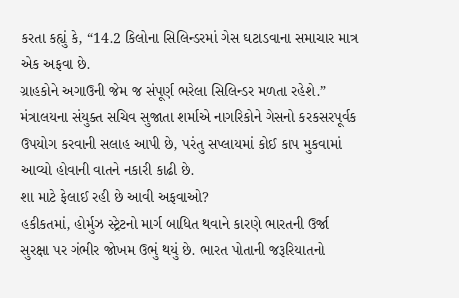કરતા કહ્યું કે, “14.2 કિલોના સિલિન્ડરમાં ગેસ ઘટાડવાના સમાચાર માત્ર એક અફવા છે.
ગ્રાહકોને અગાઉની જેમ જ સંપૂર્ણ ભરેલા સિલિન્ડર મળતા રહેશે.” મંત્રાલયના સંયુક્ત સચિવ સુજાતા શર્માએ નાગરિકોને ગેસનો કરકસરપૂર્વક ઉપયોગ કરવાની સલાહ આપી છે, પરંતુ સપ્લાયમાં કોઈ કાપ મુકવામાં આવ્યો હોવાની વાતને નકારી કાઢી છે.
શા માટે ફેલાઈ રહી છે આવી અફવાઓ?
હકીકતમાં, હોર્મુઝ સ્ટ્રેટનો માર્ગ બાધિત થવાને કારણે ભારતની ઉર્જા સુરક્ષા પર ગંભીર જોખમ ઉભું થયું છે. ભારત પોતાની જરૂરિયાતનો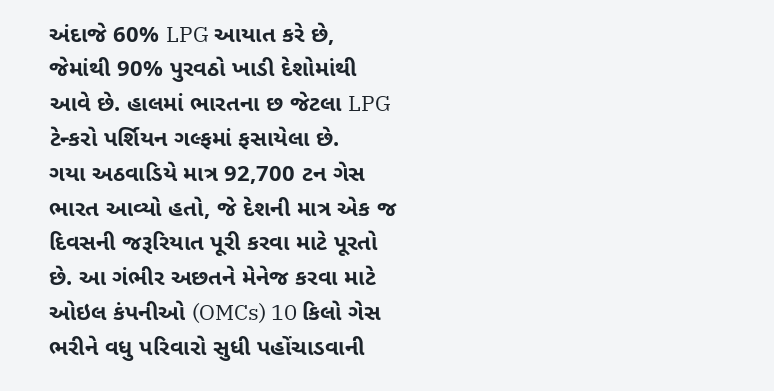અંદાજે 60% LPG આયાત કરે છે, જેમાંથી 90% પુરવઠો ખાડી દેશોમાંથી આવે છે. હાલમાં ભારતના છ જેટલા LPG ટેન્કરો પર્શિયન ગલ્ફમાં ફસાયેલા છે.
ગયા અઠવાડિયે માત્ર 92,700 ટન ગેસ ભારત આવ્યો હતો, જે દેશની માત્ર એક જ દિવસની જરૂરિયાત પૂરી કરવા માટે પૂરતો છે. આ ગંભીર અછતને મેનેજ કરવા માટે ઓઇલ કંપનીઓ (OMCs) 10 કિલો ગેસ ભરીને વધુ પરિવારો સુધી પહોંચાડવાની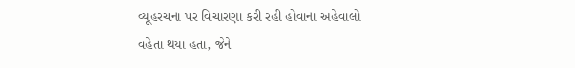વ્યૂહરચના પર વિચારણા કરી રહી હોવાના અહેવાલો વહેતા થયા હતા, જેને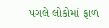પગલે લોકોમાં ફાળ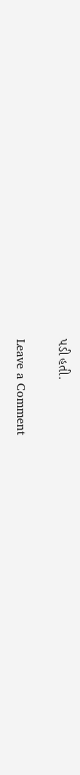પડી હતી.


Leave a Comment